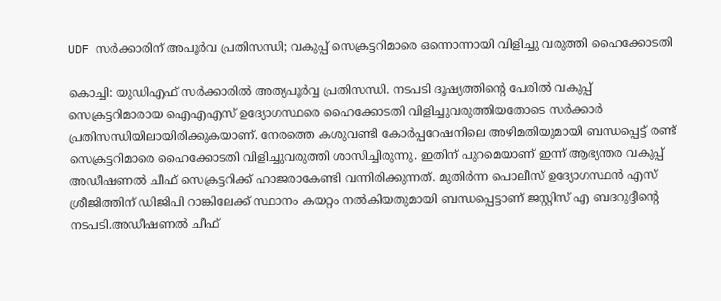UDF സര്‍ക്കാരിന് അപൂര്‍വ പ്രതിസന്ധി; വകുപ്പ് സെക്രട്ടറിമാരെ ഒന്നൊന്നായി വിളിച്ചു വരുത്തി ഹൈക്കോടതി

കൊച്ചി: യുഡിഎഫ് സര്‍ക്കാരില്‍ അത്യപൂര്‍വ്വ പ്രതിസന്ധി. നടപടി ദൂഷ്യത്തിന്റെ പേരില്‍ വകുപ്പ് സെക്രട്ടറിമാരായ ഐഎഎസ് ഉദ്യോഗസ്ഥരെ ഹൈക്കോടതി വിളിച്ചുവരുത്തിയതോടെ സര്‍ക്കാര്‍ പ്രതിസന്ധിയിലായിരിക്കുകയാണ്. നേരത്തെ കശുവണ്ടി കോര്‍പ്പറേഷനിലെ അഴിമതിയുമായി ബന്ധപ്പെട്ട് രണ്ട് സെക്രട്ടറിമാരെ ഹൈക്കോടതി വിളിച്ചുവരുത്തി ശാസിച്ചിരുന്നു. ഇതിന് പുറമെയാണ് ഇന്ന് ആഭ്യന്തര വകുപ്പ് അഡീഷണല്‍ ചീഫ് സെക്രട്ടറിക്ക് ഹാജരാകേണ്ടി വന്നിരിക്കുന്നത്. മുതിര്‍ന്ന പൊലീസ് ഉദ്യോഗസ്ഥന്‍ എസ് ശ്രീജിത്തിന് ഡിജിപി റാങ്കിലേക്ക് സ്ഥാനം കയറ്റം നല്‍കിയതുമായി ബന്ധപ്പെട്ടാണ് ജസ്റ്റിസ് എ ബദറുദ്ദീന്റെ നടപടി.അഡീഷണല്‍ ചീഫ്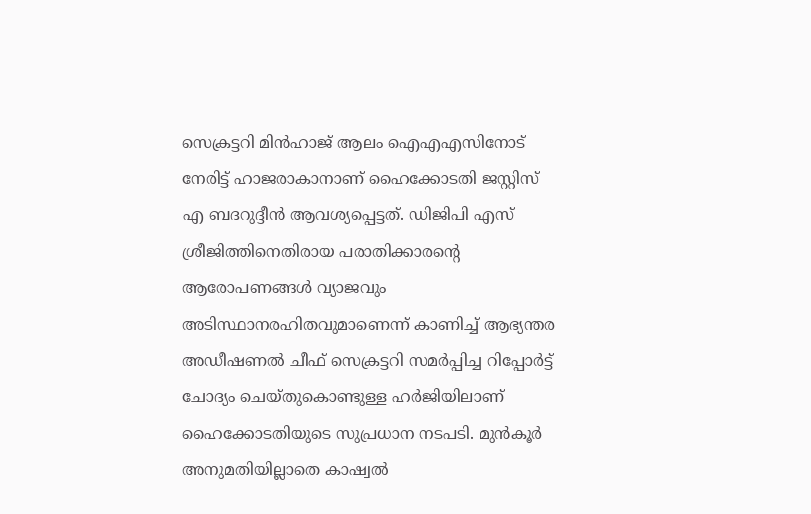സെക്രട്ടറി മിന്‍ഹാജ് ആലം ഐഎഎസിനോട് നേരിട്ട് ഹാജരാകാനാണ് ഹൈക്കോടതി ജസ്റ്റിസ് എ ബദറുദ്ദീന്‍ ആവശ്യപ്പെട്ടത്. ഡിജിപി എസ് ശ്രീജിത്തിനെതിരായ പരാതിക്കാരന്റെ ആരോപണങ്ങള്‍ വ്യാജവും അടിസ്ഥാനരഹിതവുമാണെന്ന് കാണിച്ച് ആഭ്യന്തര അഡീഷണല്‍ ചീഫ് സെക്രട്ടറി സമര്‍പ്പിച്ച റിപ്പോര്‍ട്ട് ചോദ്യം ചെയ്തുകൊണ്ടുള്ള ഹര്‍ജിയിലാണ് ഹൈക്കോടതിയുടെ സുപ്രധാന നടപടി. മുന്‍കൂര്‍ അനുമതിയില്ലാതെ കാഷ്വല്‍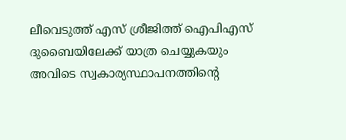ലീവെടുത്ത് എസ് ശ്രീജിത്ത് ഐപിഎസ് ദുബൈയിലേക്ക് യാത്ര ചെയ്യുകയും അവിടെ സ്വകാര്യസ്ഥാപനത്തിന്റെ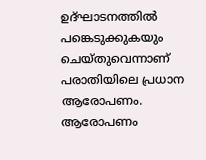ഉദ്ഘാടനത്തില്‍ പങ്കെടുക്കുകയും ചെയ്തുവെന്നാണ് പരാതിയിലെ പ്രധാന ആരോപണം. ആരോപണം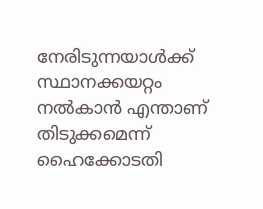നേരിടുന്നയാള്‍ക്ക് സ്ഥാനക്കയറ്റം നല്‍കാന്‍ എന്താണ് തിടുക്കമെന്ന് ഹൈക്കോടതി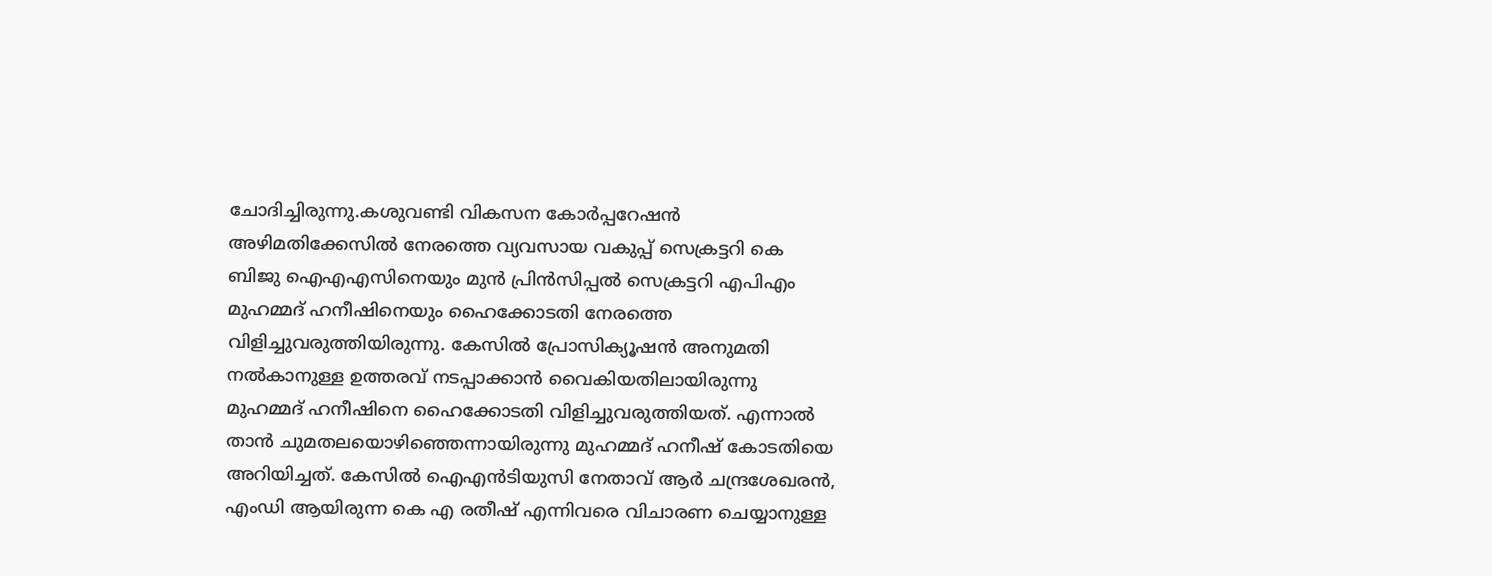ചോദിച്ചിരുന്നു.കശുവണ്ടി വികസന കോര്‍പ്പറേഷന്‍ അഴിമതിക്കേസില്‍ നേരത്തെ വ്യവസായ വകുപ്പ് സെക്രട്ടറി കെ ബിജു ഐഎഎസിനെയും മുന്‍ പ്രിന്‍സിപ്പല്‍ സെക്രട്ടറി എപിഎം മുഹമ്മദ് ഹനീഷിനെയും ഹൈക്കോടതി നേരത്തെ വിളിച്ചുവരുത്തിയിരുന്നു. കേസില്‍ പ്രോസിക്യൂഷന്‍ അനുമതി നല്‍കാനുള്ള ഉത്തരവ് നടപ്പാക്കാന്‍ വൈകിയതിലായിരുന്നു മുഹമ്മദ് ഹനീഷിനെ ഹൈക്കോടതി വിളിച്ചുവരുത്തിയത്. എന്നാല്‍ താന്‍ ചുമതലയൊഴിഞ്ഞെന്നായിരുന്നു മുഹമ്മദ് ഹനീഷ് കോടതിയെ അറിയിച്ചത്. കേസില്‍ ഐഎന്‍ടിയുസി നേതാവ് ആര്‍ ചന്ദ്രശേഖരന്‍, എംഡി ആയിരുന്ന കെ എ രതീഷ് എന്നിവരെ വിചാരണ ചെയ്യാനുള്ള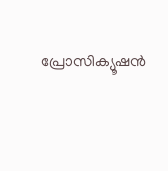പ്രോസിക്യൂഷന്‍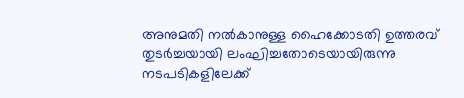അനുമതി നല്‍കാനുള്ള ഹൈക്കോടതി ഉത്തരവ് തുടര്‍ച്ചയായി ലംഘിച്ചതോടെയായിരുന്നു നടപടികളിലേക്ക്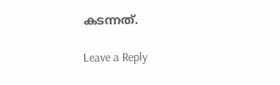കടന്നത്.

Leave a Reply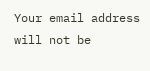Your email address will not be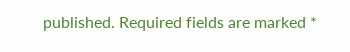published. Required fields are marked *